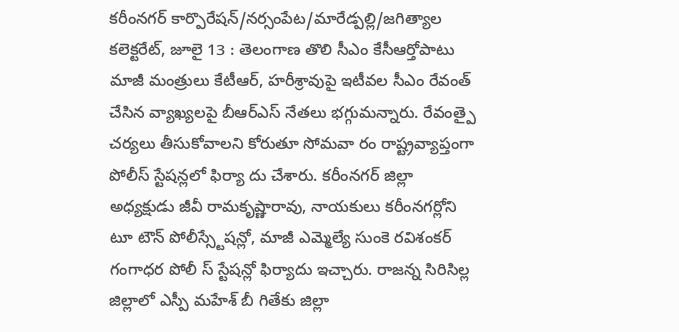కరీంనగర్ కార్పొరేషన్/నర్సంపేట/మారేడ్పల్లి/జగిత్యాల కలెక్టరేట్, జూలై 13 : తెలంగాణ తొలి సీఎం కేసీఆర్తోపాటు మాజీ మంత్రులు కేటీఆర్, హరీశ్రావుపై ఇటీవల సీఎం రేవంత్ చేసిన వ్యాఖ్యలపై బీఆర్ఎస్ నేతలు భగ్గుమన్నారు. రేవంత్పై చర్యలు తీసుకోవాలని కోరుతూ సోమవా రం రాష్ట్రవ్యాప్తంగా పోలీస్ స్టేషన్లలో ఫిర్యా దు చేశారు. కరీంనగర్ జిల్లా అధ్యక్షుడు జీవీ రామకృష్ణారావు, నాయకులు కరీంనగర్లోని టూ టౌన్ పోలీస్స్టేషన్లో, మాజీ ఎమ్మెల్యే సుంకె రవిశంకర్ గంగాధర పోలీ స్ స్టేషన్లో ఫిర్యాదు ఇచ్చారు. రాజన్న సిరిసిల్ల జిల్లాలో ఎస్పీ మహేశ్ బీ గితేకు జిల్లా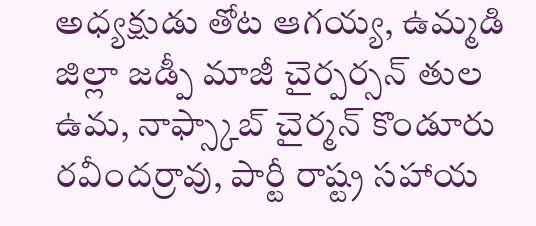అధ్యక్షుడు తోట ఆగయ్య, ఉమ్మడి జిల్లా జడ్పీ మాజీ చైర్పర్సన్ తుల ఉమ, నాఫ్స్కాబ్ చైర్మన్ కొండూరు రవీందర్రావు, పార్టీ రాష్ట్ర సహాయ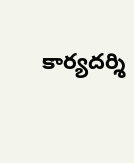కార్యదర్శి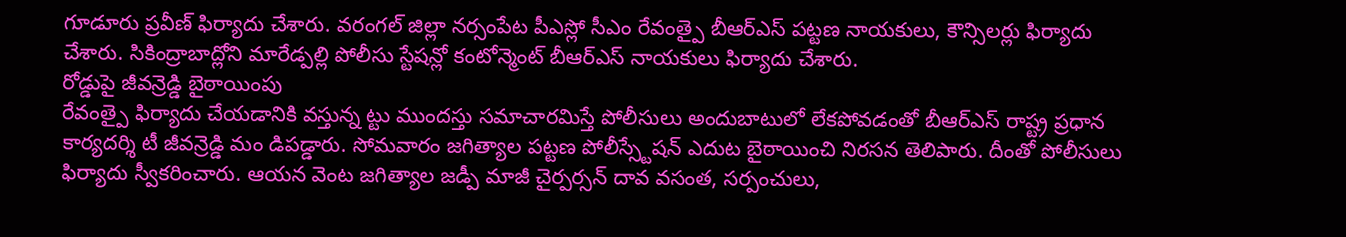గూడూరు ప్రవీణ్ ఫిర్యాదు చేశారు. వరంగల్ జిల్లా నర్సంపేట పీఎస్లో సీఎం రేవంత్పై బీఆర్ఎస్ పట్టణ నాయకులు, కౌన్సిలర్లు ఫిర్యాదు చేశారు. సికింద్రాబాద్లోని మారేడ్పల్లి పోలీసు స్టేషన్లో కంటోన్మెంట్ బీఆర్ఎస్ నాయకులు ఫిర్యాదు చేశారు.
రోడ్డుపై జీవన్రెడ్డి బైఠాయింపు
రేవంత్పై ఫిర్యాదు చేయడానికి వస్తున్న ట్టు ముందస్తు సమాచారమిస్తే పోలీసులు అందుబాటులో లేకపోవడంతో బీఆర్ఎస్ రాష్ట్ర ప్రధాన కార్యదర్శి టీ జీవన్రెడ్డి మం డిపడ్డారు. సోమవారం జగిత్యాల పట్టణ పోలీస్స్టేషన్ ఎదుట బైఠాయించి నిరసన తెలిపారు. దీంతో పోలీసులు ఫిర్యాదు స్వీకరించారు. ఆయన వెంట జగిత్యాల జడ్పీ మాజీ చైర్పర్సన్ దావ వసంత, సర్పంచులు,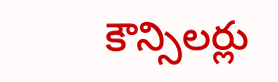కౌన్సిలర్లు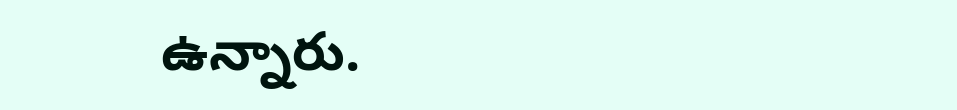ఉన్నారు.